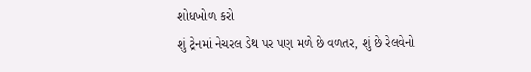શોધખોળ કરો
શું ટ્રેનમાં નેચરલ ડેથ પર પણ મળે છે વળતર, શું છે રેલવેનો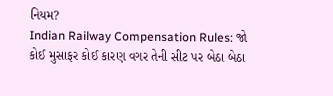નિયમ?
Indian Railway Compensation Rules: જો કોઈ મુસાફર કોઈ કારણ વગર તેની સીટ પર બેઠા બેઠા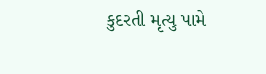કુદરતી મૃત્યુ પામે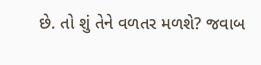છે. તો શું તેને વળતર મળશે? જવાબ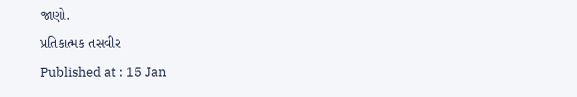જાણો.
પ્રતિકાત્મક તસવીર
Published at : 15 Jan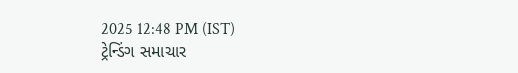2025 12:48 PM (IST)
ટ્રેન્ડિંગ સમાચાર